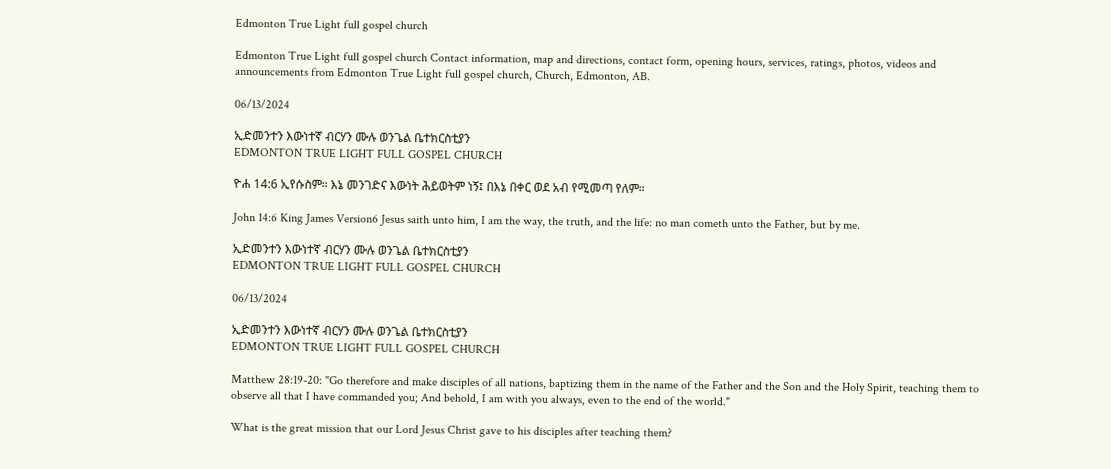Edmonton True Light full gospel church

Edmonton True Light full gospel church Contact information, map and directions, contact form, opening hours, services, ratings, photos, videos and announcements from Edmonton True Light full gospel church, Church, Edmonton, AB.

06/13/2024

ኢድመንተን እውነተኛ ብርሃን ሙሉ ወንጌል ቤተክርስቲያን
EDMONTON TRUE LIGHT FULL GOSPEL CHURCH

ዮሐ 14:6 ኢየሱስም። እኔ መንገድና እውነት ሕይወትም ነኝ፤ በእኔ በቀር ወደ አብ የሚመጣ የለም።

John 14:6 King James Version6 Jesus saith unto him, I am the way, the truth, and the life: no man cometh unto the Father, but by me.

ኢድመንተን እውነተኛ ብርሃን ሙሉ ወንጌል ቤተክርስቲያን
EDMONTON TRUE LIGHT FULL GOSPEL CHURCH

06/13/2024

ኢድመንተን እውነተኛ ብርሃን ሙሉ ወንጌል ቤተክርስቲያን
EDMONTON TRUE LIGHT FULL GOSPEL CHURCH

Matthew 28:19-20: "Go therefore and make disciples of all nations, baptizing them in the name of the Father and the Son and the Holy Spirit, teaching them to observe all that I have commanded you; And behold, I am with you always, even to the end of the world."

What is the great mission that our Lord Jesus Christ gave to his disciples after teaching them?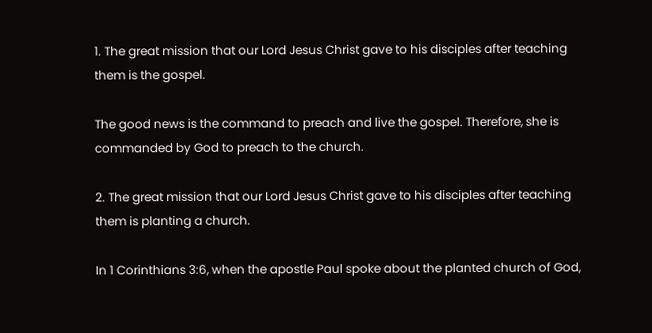1. The great mission that our Lord Jesus Christ gave to his disciples after teaching them is the gospel.

The good news is the command to preach and live the gospel. Therefore, she is commanded by God to preach to the church.

2. The great mission that our Lord Jesus Christ gave to his disciples after teaching them is planting a church.

In 1 Corinthians 3:6, when the apostle Paul spoke about the planted church of God,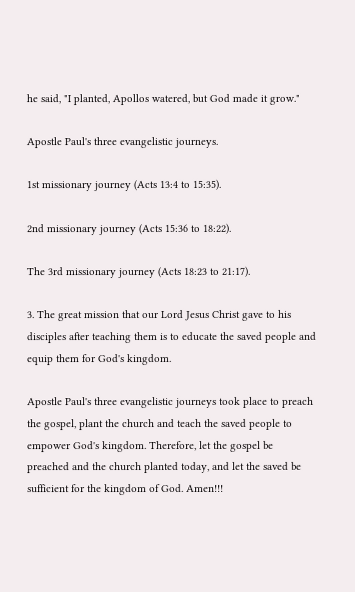he said, "I planted, Apollos watered, but God made it grow."

Apostle Paul's three evangelistic journeys.

1st missionary journey (Acts 13:4 to 15:35).

2nd missionary journey (Acts 15:36 to 18:22).

The 3rd missionary journey (Acts 18:23 to 21:17).

3. The great mission that our Lord Jesus Christ gave to his disciples after teaching them is to educate the saved people and equip them for God's kingdom.

Apostle Paul's three evangelistic journeys took place to preach the gospel, plant the church and teach the saved people to empower God's kingdom. Therefore, let the gospel be preached and the church planted today, and let the saved be sufficient for the kingdom of God. Amen!!!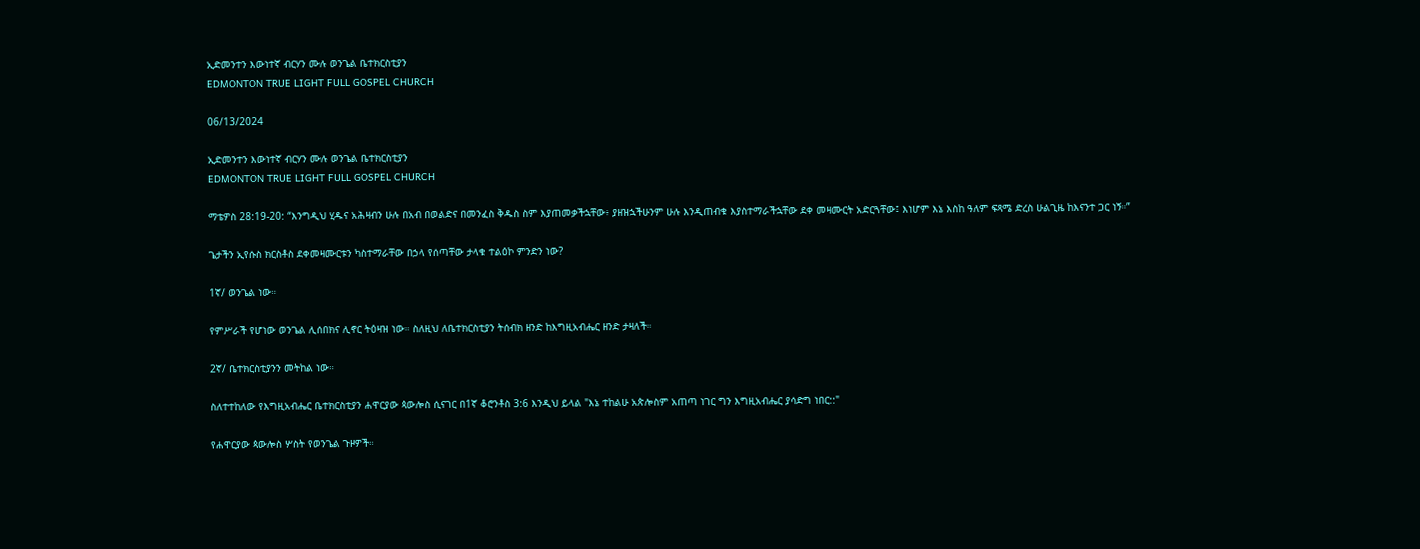ኢድመንተን እውነተኛ ብርሃን ሙሉ ወንጌል ቤተክርስቲያን
EDMONTON TRUE LIGHT FULL GOSPEL CHURCH

06/13/2024

ኢድመንተን እውነተኛ ብርሃን ሙሉ ወንጌል ቤተክርስቲያን
EDMONTON TRUE LIGHT FULL GOSPEL CHURCH

ማቴዎስ 28:19-20: “እንግዲህ ሂዱና አሕዛብን ሁሉ በአብ በወልድና በመንፈስ ቅዱስ ስም እያጠመቃችኋቸው፥ ያዘዝኋችሁንም ሁሉ እንዲጠብቁ እያስተማራችኋቸው ደቀ መዛሙርት አድርጓቸው፤ እነሆም እኔ እስከ ዓለም ፍጻሜ ድረስ ሁልጊዜ ከእናንተ ጋር ነኝ።”

ጌታችን ኢየሱስ ክርስቶስ ደቀመዛሙርቱን ካስተማራቸው በኃላ የሰጣቸው ታላቁ ተልዕኮ ምንድን ነው?

1ኛ/ ወንጌል ነው።

የምሥራች የሆነው ወንጌል ሊሰበክና ሊኖር ትዕዛዝ ነው። ስለዚህ ለቤተክርስቲያን ትሰብክ ዘንድ ከእግዚአብሔር ዘንድ ታዛለች።

2ኛ/ ቤተክርስቲያንን መትከል ነው።

ስለተተከለው የእግዚአብሔር ቤተክርስቲያን ሐዋርያው ጳውሎስ ሲናገር በ1ኛ ቆሮንቶስ 3:6 እንዲህ ይላል "እኔ ተከልሁ አጵሎስም አጠጣ ነገር ግን እግዚአብሔር ያሳድግ ነበር::"

የሐዋርያው ጳውሎስ ሦስት የወንጌል ጉዞዎች።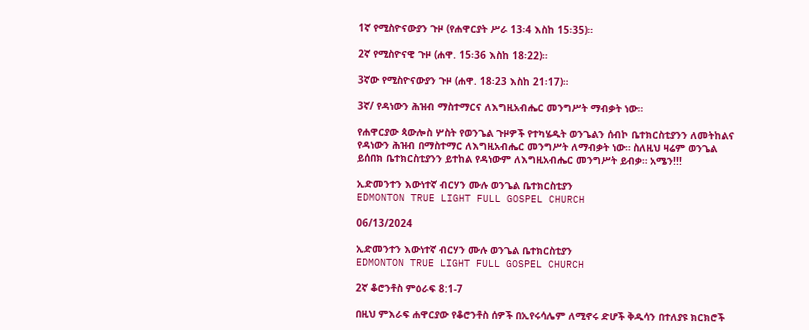1ኛ የሚስዮናውያን ጉዞ (የሐዋርያት ሥራ 13፡4 እስከ 15፡35)።

2ኛ የሚስዮናዊ ጉዞ (ሐዋ. 15፡36 እስከ 18፡22)።

3ኛው የሚስዮናውያን ጉዞ (ሐዋ. 18፡23 እስከ 21፡17)።

3ኛ/ የዳነውን ሕዝብ ማስተማርና ለእግዚአብሔር መንግሥት ማብቃት ነው።

የሐዋርያው ጳውሎስ ሦስት የወንጌል ጉዞዎች የተካሄዱት ወንጌልን ሰብኮ ቤተክርስቲያንን ለመትከልና የዳነውን ሕዝብ በማስተማር ለእግዚአብሔር መንግሥት ለማብቃት ነው። ስለዚህ ዛሬም ወንጌል ይሰበክ ቤተክርስቲያንን ይተከል የዳነውም ለእግዚአብሔር መንግሥት ይብቃ። አሜን!!!

ኢድመንተን እውነተኛ ብርሃን ሙሉ ወንጌል ቤተክርስቲያን
EDMONTON TRUE LIGHT FULL GOSPEL CHURCH

06/13/2024

ኢድመንተን እውነተኛ ብርሃን ሙሉ ወንጌል ቤተክርስቲያን
EDMONTON TRUE LIGHT FULL GOSPEL CHURCH

2ኛ ቆሮንቶስ ምዕራፍ 8:1-7

በዚህ ምእራፍ ሐዋርያው የቆሮንቶስ ሰዎች በኢየሩሳሌም ለሚኖሩ ድሆች ቅዱሳን በተለያዩ ክርክሮች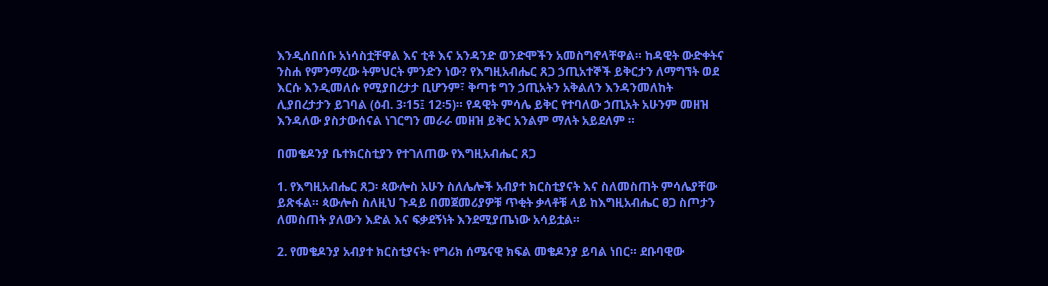እንዲሰበሰቡ አነሳስቷቸዋል እና ቲቶ እና አንዳንድ ወንድሞችን አመስግኖላቸዋል። ከዳዊት ውድቀትና ንስሐ የምንማረው ትምህርት ምንድን ነው? የእግዚአብሔር ጸጋ ኃጢአተኞች ይቅርታን ለማግኘት ወደ እርሱ እንዲመለሱ የሚያበረታታ ቢሆንም፣ ቅጣቱ ግን ኃጢአትን አቅልለን እንዳንመለከት ሊያበረታታን ይገባል (ዕብ. 3፡15፤ 12፡5)። የዳዊት ምሳሌ ይቅር የተባለው ኃጢአት አሁንም መዘዝ እንዳለው ያስታውሰናል ነገርግን መራራ መዘዝ ይቅር አንልም ማለት አይደለም ።

በመቄዶንያ ቤተክርስቲያን የተገለጠው የእግዚአብሔር ጸጋ

1. የእግዚአብሔር ጸጋ፡ ጳውሎስ አሁን ስለሌሎች አብያተ ክርስቲያናት እና ስለመስጠት ምሳሌያቸው ይጽፋል። ጳውሎስ ስለዚህ ጉዳይ በመጀመሪያዎቹ ጥቂት ቃላቶቹ ላይ ከእግዚአብሔር ፀጋ ስጦታን ለመስጠት ያለውን እድል እና ፍቃደኝነት እንደሚያጤነው አሳይቷል።

2. የመቄዶንያ አብያተ ክርስቲያናት፡ የግሪክ ሰሜናዊ ክፍል መቄዶንያ ይባል ነበር። ደቡባዊው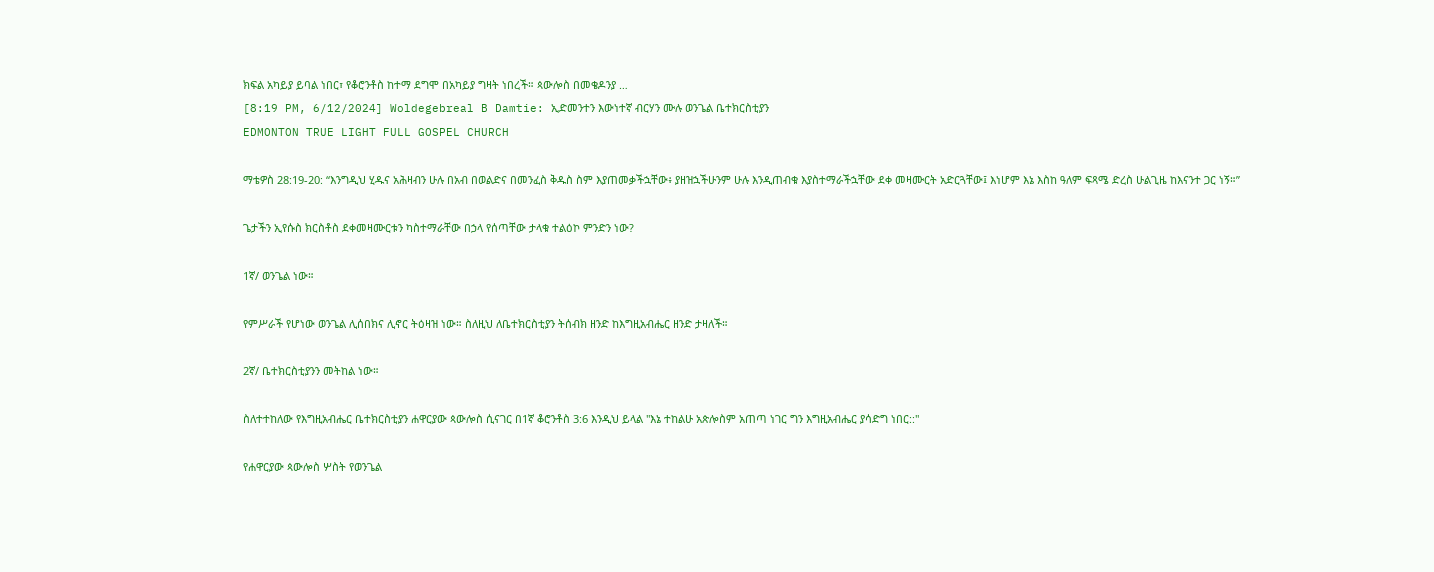ክፍል አካይያ ይባል ነበር፣ የቆሮንቶስ ከተማ ደግሞ በአካይያ ግዛት ነበረች። ጳውሎስ በመቄዶንያ …
[8:19 PM, 6/12/2024] Woldegebreal B Damtie: ኢድመንተን እውነተኛ ብርሃን ሙሉ ወንጌል ቤተክርስቲያን
EDMONTON TRUE LIGHT FULL GOSPEL CHURCH

ማቴዎስ 28:19-20: “እንግዲህ ሂዱና አሕዛብን ሁሉ በአብ በወልድና በመንፈስ ቅዱስ ስም እያጠመቃችኋቸው፥ ያዘዝኋችሁንም ሁሉ እንዲጠብቁ እያስተማራችኋቸው ደቀ መዛሙርት አድርጓቸው፤ እነሆም እኔ እስከ ዓለም ፍጻሜ ድረስ ሁልጊዜ ከእናንተ ጋር ነኝ።”

ጌታችን ኢየሱስ ክርስቶስ ደቀመዛሙርቱን ካስተማራቸው በኃላ የሰጣቸው ታላቁ ተልዕኮ ምንድን ነው?

1ኛ/ ወንጌል ነው።

የምሥራች የሆነው ወንጌል ሊሰበክና ሊኖር ትዕዛዝ ነው። ስለዚህ ለቤተክርስቲያን ትሰብክ ዘንድ ከእግዚአብሔር ዘንድ ታዛለች።

2ኛ/ ቤተክርስቲያንን መትከል ነው።

ስለተተከለው የእግዚአብሔር ቤተክርስቲያን ሐዋርያው ጳውሎስ ሲናገር በ1ኛ ቆሮንቶስ 3:6 እንዲህ ይላል "እኔ ተከልሁ አጵሎስም አጠጣ ነገር ግን እግዚአብሔር ያሳድግ ነበር::"

የሐዋርያው ጳውሎስ ሦስት የወንጌል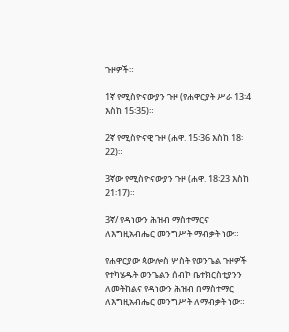ጉዞዎች።

1ኛ የሚስዮናውያን ጉዞ (የሐዋርያት ሥራ 13፡4 እስከ 15፡35)።

2ኛ የሚስዮናዊ ጉዞ (ሐዋ. 15፡36 እስከ 18፡22)።

3ኛው የሚስዮናውያን ጉዞ (ሐዋ. 18፡23 እስከ 21፡17)።

3ኛ/ የዳነውን ሕዝብ ማስተማርና ለእግዚአብሔር መንግሥት ማብቃት ነው።

የሐዋርያው ጳውሎስ ሦስት የወንጌል ጉዞዎች የተካሄዱት ወንጌልን ሰብኮ ቤተክርስቲያንን ለመትከልና የዳነውን ሕዝብ በማስተማር ለእግዚአብሔር መንግሥት ለማብቃት ነው።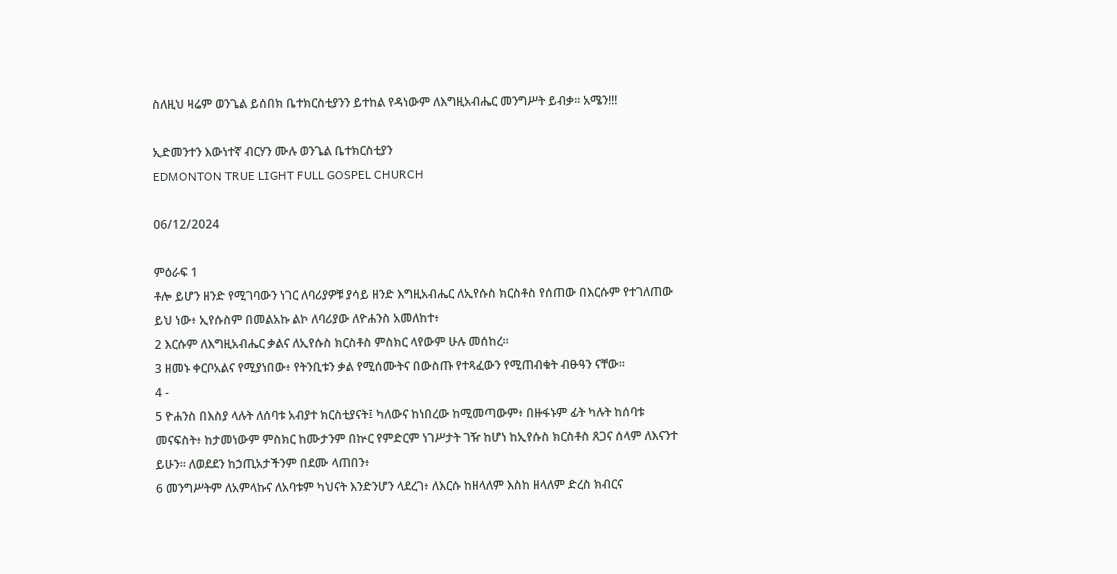ስለዚህ ዛሬም ወንጌል ይሰበክ ቤተክርስቲያንን ይተከል የዳነውም ለእግዚአብሔር መንግሥት ይብቃ። አሜን!!!

ኢድመንተን እውነተኛ ብርሃን ሙሉ ወንጌል ቤተክርስቲያን
EDMONTON TRUE LIGHT FULL GOSPEL CHURCH

06/12/2024

ምዕራፍ 1
ቶሎ ይሆን ዘንድ የሚገባውን ነገር ለባሪያዎቹ ያሳይ ዘንድ እግዚአብሔር ለኢየሱስ ክርስቶስ የሰጠው በእርሱም የተገለጠው ይህ ነው፥ ኢየሱስም በመልአኩ ልኮ ለባሪያው ለዮሐንስ አመለከተ፥
2 እርሱም ለእግዚአብሔር ቃልና ለኢየሱስ ክርስቶስ ምስክር ላየውም ሁሉ መሰከረ።
3 ዘመኑ ቀርቦአልና የሚያነበው፥ የትንቢቱን ቃል የሚሰሙትና በውስጡ የተጻፈውን የሚጠብቁት ብፁዓን ናቸው።
4 -
5 ዮሐንስ በእስያ ላሉት ለሰባቱ አብያተ ክርስቲያናት፤ ካለውና ከነበረው ከሚመጣውም፥ በዙፋኑም ፊት ካሉት ከሰባቱ መናፍስት፥ ከታመነውም ምስክር ከሙታንም በኵር የምድርም ነገሥታት ገዥ ከሆነ ከኢየሱስ ክርስቶስ ጸጋና ሰላም ለእናንተ ይሁን። ለወደደን ከኃጢአታችንም በደሙ ላጠበን፥
6 መንግሥትም ለአምላኩና ለአባቱም ካህናት እንድንሆን ላደረገ፥ ለእርሱ ከዘላለም እስከ ዘላለም ድረስ ክብርና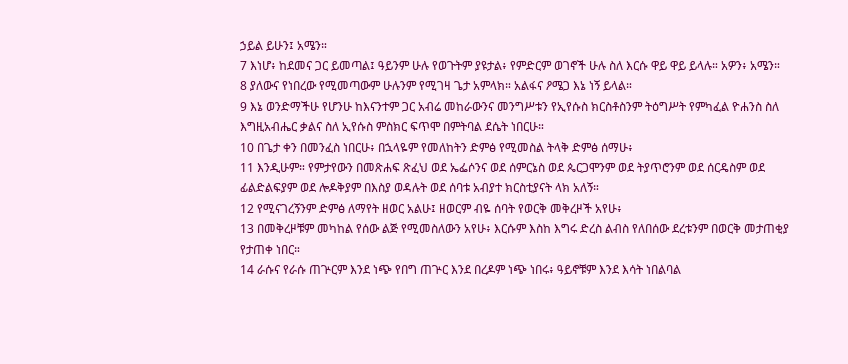ኃይል ይሁን፤ አሜን።
7 እነሆ፥ ከደመና ጋር ይመጣል፤ ዓይንም ሁሉ የወጉትም ያዩታል፥ የምድርም ወገኖች ሁሉ ስለ እርሱ ዋይ ዋይ ይላሉ። አዎን፥ አሜን።
8 ያለውና የነበረው የሚመጣውም ሁሉንም የሚገዛ ጌታ አምላክ። አልፋና ዖሜጋ እኔ ነኝ ይላል።
9 እኔ ወንድማችሁ የሆንሁ ከእናንተም ጋር አብሬ መከራውንና መንግሥቱን የኢየሱስ ክርስቶስንም ትዕግሥት የምካፈል ዮሐንስ ስለ እግዚአብሔር ቃልና ስለ ኢየሱስ ምስክር ፍጥሞ በምትባል ደሴት ነበርሁ።
10 በጌታ ቀን በመንፈስ ነበርሁ፥ በኋላዬም የመለከትን ድምፅ የሚመስል ትላቅ ድምፅ ሰማሁ፥
11 እንዲሁም። የምታየውን በመጽሐፍ ጽፈህ ወደ ኤፌሶንና ወደ ሰምርኔስ ወደ ጴርጋሞንም ወደ ትያጥሮንም ወደ ሰርዴስም ወደ ፊልድልፍያም ወደ ሎዶቅያም በእስያ ወዳሉት ወደ ሰባቱ አብያተ ክርስቲያናት ላክ አለኝ።
12 የሚናገረኝንም ድምፅ ለማየት ዘወር አልሁ፤ ዘወርም ብዬ ሰባት የወርቅ መቅረዞች አየሁ፥
13 በመቅረዞቹም መካከል የሰው ልጅ የሚመስለውን አየሁ፥ እርሱም እስከ እግሩ ድረስ ልብስ የለበሰው ደረቱንም በወርቅ መታጠቂያ የታጠቀ ነበር።
14 ራሱና የራሱ ጠጕርም እንደ ነጭ የበግ ጠጕር እንደ በረዶም ነጭ ነበሩ፥ ዓይኖቹም እንደ እሳት ነበልባል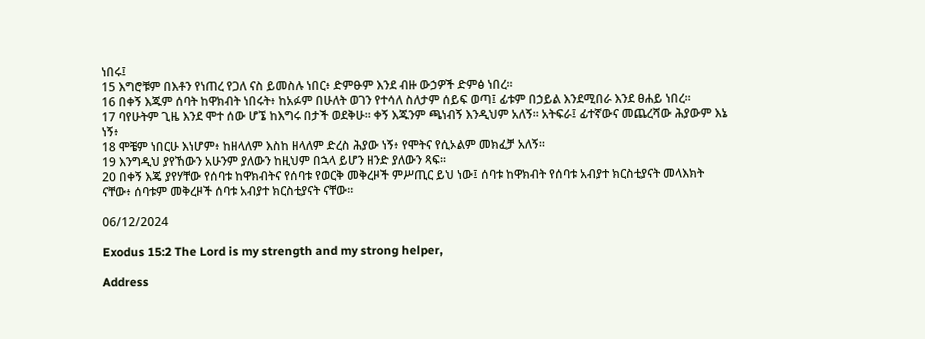ነበሩ፤
15 እግሮቹም በእቶን የነጠረ የጋለ ናስ ይመስሉ ነበር፥ ድምፁም እንደ ብዙ ውኃዎች ድምፅ ነበረ።
16 በቀኝ እጁም ሰባት ከዋክብት ነበሩት፥ ከአፉም በሁለት ወገን የተሳለ ስለታም ሰይፍ ወጣ፤ ፊቱም በኃይል እንደሚበራ እንደ ፀሐይ ነበረ።
17 ባየሁትም ጊዜ እንደ ሞተ ሰው ሆኜ ከእግሩ በታች ወደቅሁ። ቀኝ እጁንም ጫነብኝ እንዲህም አለኝ። አትፍራ፤ ፊተኛውና መጨረሻው ሕያውም እኔ ነኝ፥
18 ሞቼም ነበርሁ እነሆም፥ ከዘላለም እስከ ዘላለም ድረስ ሕያው ነኝ፥ የሞትና የሲኦልም መክፈቻ አለኝ።
19 እንግዲህ ያየኸውን አሁንም ያለውን ከዚህም በኋላ ይሆን ዘንድ ያለውን ጻፍ።
20 በቀኝ እጄ ያየሃቸው የሰባቱ ከዋክብትና የሰባቱ የወርቅ መቅረዞች ምሥጢር ይህ ነው፤ ሰባቱ ከዋክብት የሰባቱ አብያተ ክርስቲያናት መላእክት ናቸው፥ ሰባቱም መቅረዞች ሰባቱ አብያተ ክርስቲያናት ናቸው።

06/12/2024

Exodus 15:2 The Lord is my strength and my strong helper,

Address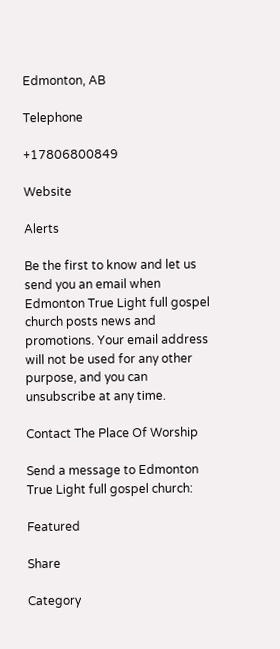Edmonton, AB

Telephone

+17806800849

Website

Alerts

Be the first to know and let us send you an email when Edmonton True Light full gospel church posts news and promotions. Your email address will not be used for any other purpose, and you can unsubscribe at any time.

Contact The Place Of Worship

Send a message to Edmonton True Light full gospel church:

Featured

Share

Category